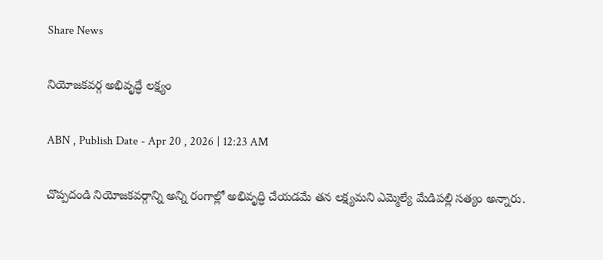Share News

నియోజకవర్గ అభివృద్ధే లక్ష్యం

ABN , Publish Date - Apr 20 , 2026 | 12:23 AM

చొప్పదండి నియోజకవర్గాన్ని అన్ని రంగాల్లో అభివృద్ధి చేయడమే తన లక్ష్యమని ఎమ్మెల్యే మేడిపల్లి సత్యం అన్నారు.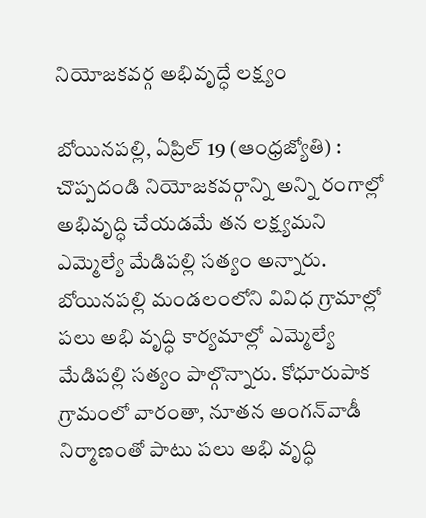నియోజకవర్గ అభివృద్ధే లక్ష్యం

బోయినపల్లి, ఏప్రిల్‌ 19 (ఆంధ్రజ్యోతి) : చొప్పదండి నియోజకవర్గాన్ని అన్ని రంగాల్లో అభివృద్ధి చేయడమే తన లక్ష్యమని ఎమ్మెల్యే మేడిపల్లి సత్యం అన్నారు. బోయినపల్లి మండలంలోని వివిధ గ్రామాల్లో పలు అభి వృద్ధి కార్యమాల్లో ఎమ్మెల్యే మేడిపల్లి సత్యం పాల్గొన్నారు. కోధూరుపాక గ్రామంలో వారంతా, నూతన అంగన్‌వాడీ నిర్మాణంతో పాటు పలు అభి వృద్ధి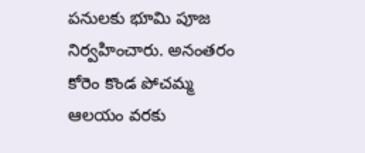పనులకు భూమి పూజ నిర్వహించారు. అనంతరం కోరెం కొండ పోచమ్మ ఆలయం వరకు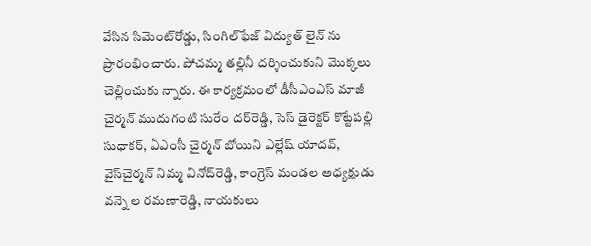వేసిన సిమెంట్‌రోడ్డు, సింగిల్‌ఫేజ్‌ విద్యుత్‌ లైన్‌ ను ప్రారంభించారు. పోచమ్మ తల్లినీ దర్శించుకుని మొక్కలు చెల్లించుకు న్నారు. ఈ కార్యక్రమంలో డీసీఎంఎస్‌ మాజీ చైర్మన్‌ ముదుగంటి సురేం దర్‌రెడ్డి, సెస్‌ డైరెక్టర్‌ కొట్టేపల్లి సుధాకర్‌, ఏఎంసీ చైర్మన్‌ బోయిని ఎల్లేష్‌ యాదవ్‌, వైస్‌చైర్మన్‌ నిమ్మ వినోద్‌రెడ్డి, కాంగ్రెస్‌ మండల అధ్యక్షుడు వన్నె ల రమణారెడ్డి, నాయకులు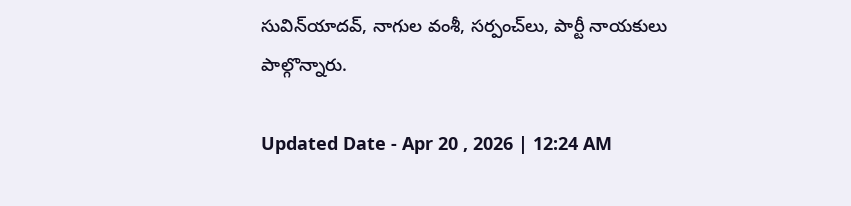సువిన్‌యాదవ్‌, నాగుల వంశీ, సర్పంచ్‌లు, పార్టీ నాయకులు పాల్గొన్నారు.

Updated Date - Apr 20 , 2026 | 12:24 AM